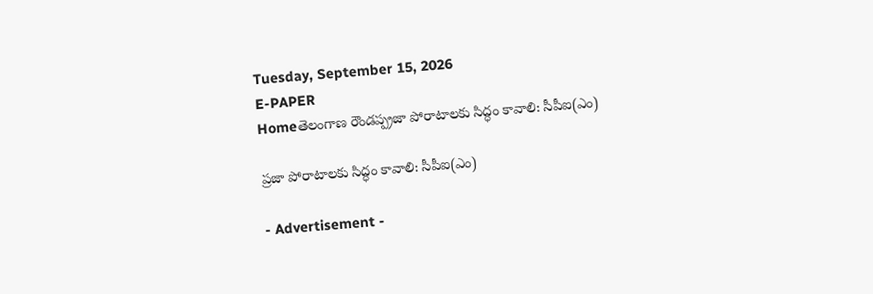Tuesday, September 15, 2026
E-PAPER
Homeతెలంగాణ రౌండప్ప్రజా పోరాటాలకు సిద్ధం కావాలి: సీపీఐ(ఎం)

ప్రజా పోరాటాలకు సిద్ధం కావాలి: సీపీఐ(ఎం)

- Advertisement -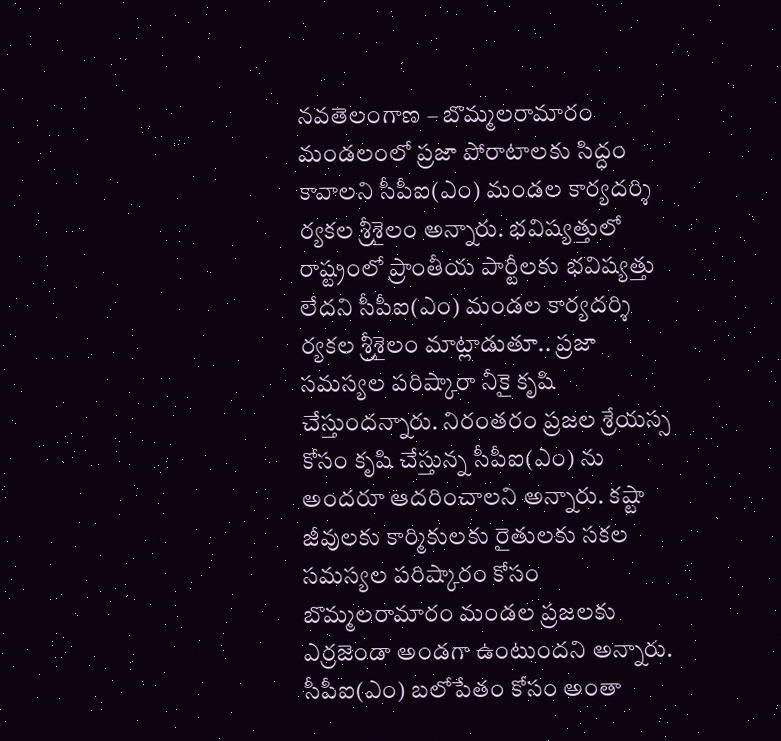నవతెలంగాణ – బొమ్మలరామారం
మండలంలో ప్రజా పోరాటాలకు సిద్ధం కావాలని సీపీఐ(ఎం) మండల కార్యదర్శి ర్యకల శ్రీశైలం అన్నారు. భవిష్యత్తులో రాష్ట్రంలో ప్రాంతీయ పార్టీలకు భవిష్యత్తు లేదని సీపీఐ(ఎం) మండల కార్యదర్శి ర్యకల శ్రీశైలం మాట్లాడుతూ.. ప్రజా సమస్యల పరిష్కారా నీకై కృషి చేస్తుందన్నారు. నిరంతరం ప్రజల శ్రేయస్స కోసం కృషి చేస్తున్న సీపీఐ(ఎం) ను అందరూ ఆదరించాలని అన్నారు. కష్టా జీవులకు కార్మికులకు రైతులకు సకల సమస్యల పరిష్కారం కోసం బొమ్మలరామారం మండల ప్రజలకు ఎర్రజెండా అండగా ఉంటుందని అన్నారు. సీపీఐ(ఎం) బలోపేతం కోసం అంతా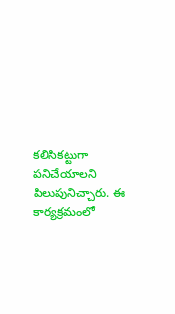కలిసికట్టుగా పనిచేయాలని పిలుపునిచ్చారు. ఈ కార్యక్రమంలో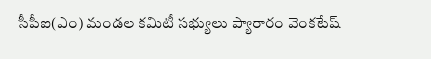సీపీఐ(ఎం) మండల కమిటీ సభ్యులు ప్యారారం వెంకటేష్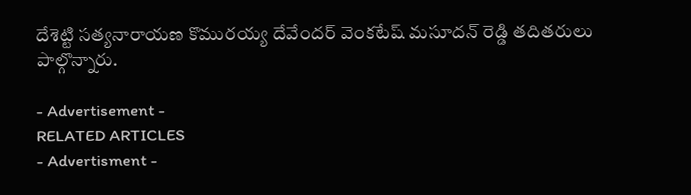దేశెట్టి సత్యనారాయణ కొమురయ్య దేవేందర్ వెంకటేష్ మసూదన్ రెడ్డి తదితరులు పాల్గొన్నారు.

- Advertisement -
RELATED ARTICLES
- Advertisment -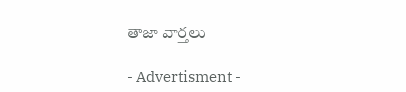తాజా వార్తలు

- Advertisment -